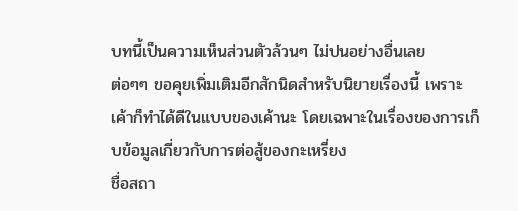บทนี้เป็นความเห็นส่วนตัวล้วนๆ ไม่ปนอย่างอื่นเลย
ต่อๆๆ ขอคุยเพิ่มเติมอีกสักนิดสำหรับนิยายเรื่องนี้ เพราะเค้าก็ทำได้ดีในแบบของเค้านะ โดยเฉพาะในเรื่องของการเก็บข้อมูลเกี่ยวกับการต่อสู้ของกะเหรี่ยง
ชื่อสถา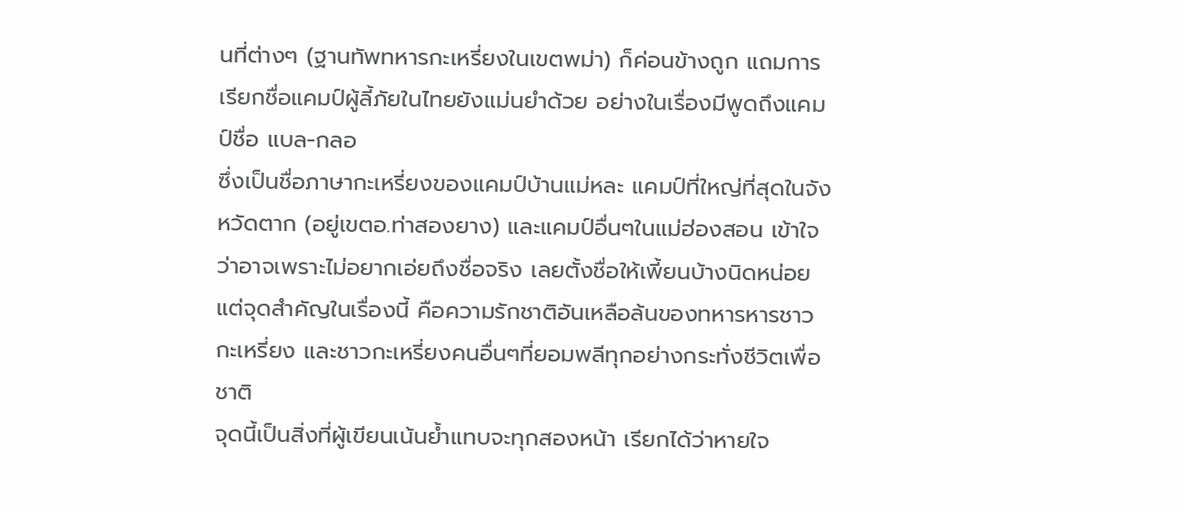นที่ต่างๆ (ฐานทัพทหารกะเหรี่ยงในเขตพม่า) ก็ค่อนข้างถูก แถมการเรียกชื่อแคมป์ผู้ลี้ภัยในไทยยังแม่นยำด้วย อย่างในเรื่องมีพูดถึงแคมป์ชื่อ แบล-กลอ
ซึ่งเป็นชื่อภาษากะเหรี่ยงของแคมป์บ้านแม่หละ แคมป์ที่ใหญ่ที่สุดในจังหวัดตาก (อยู่เขตอ.ท่าสองยาง) และแคมป์อื่นๆในแม่ฮ่องสอน เข้าใจว่าอาจเพราะไม่อยากเอ่ยถึงชื่อจริง เลยตั้งชื่อให้เพี้ยนบ้างนิดหน่อย
แต่จุดสำคัญในเรื่องนี้ คือความรักชาติอันเหลือล้นของทหารหารชาวกะเหรี่ยง และชาวกะเหรี่ยงคนอื่นๆที่ยอมพลีทุกอย่างกระทั่งชีวิตเพื่อชาติ
จุดนี้เป็นสิ่งที่ผู้เขียนเน้นย้ำแทบจะทุกสองหน้า เรียกได้ว่าหายใจ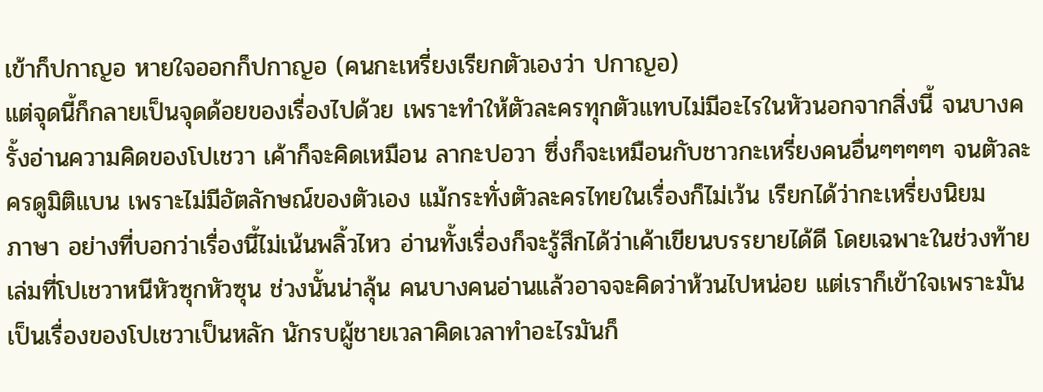เข้าก็ปกาญอ หายใจออกก็ปกาญอ (คนกะเหรี่ยงเรียกตัวเองว่า ปกาญอ)
แต่จุดนี้ก็กลายเป็นจุดด้อยของเรื่องไปด้วย เพราะทำให้ตัวละครทุกตัวแทบไม่มีอะไรในหัวนอกจากสิ่งนี้ จนบางครั้งอ่านความคิดของโปเชวา เค้าก็จะคิดเหมือน ลากะปอวา ซึ่งก็จะเหมือนกับชาวกะเหรี่ยงคนอื่นๆๆๆๆๆ จนตัวละครดูมิติแบน เพราะไม่มีอัตลักษณ์ของตัวเอง แม้กระทั่งตัวละครไทยในเรื่องก็ไม่เว้น เรียกได้ว่ากะเหรี่ยงนิยม
ภาษา อย่างที่บอกว่าเรื่องนี้ไม่เน้นพลิ้วไหว อ่านทั้งเรื่องก็จะรู้สึกได้ว่าเค้าเขียนบรรยายได้ดี โดยเฉพาะในช่วงท้ายเล่มที่โปเชวาหนีหัวซุกหัวซุน ช่วงนั้นน่าลุ้น คนบางคนอ่านแล้วอาจจะคิดว่าห้วนไปหน่อย แต่เราก็เข้าใจเพราะมันเป็นเรื่องของโปเชวาเป็นหลัก นักรบผู้ชายเวลาคิดเวลาทำอะไรมันก็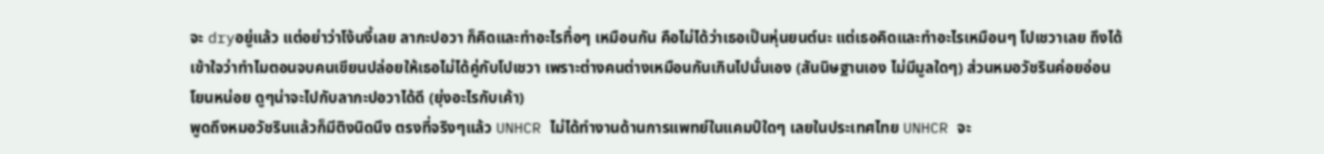จะ dryอยู่แล้ว แต่อย่าว่าโง้นงี้เลย ลากะปอวา ก็คิดและทำอะไรทื่อๆ เหมือนกัน คือไม่ได้ว่าเธอเป็นหุ่นยนต์นะ แต่เธอคิดและทำอะไรเหมือนๆ โปเชวาเลย ถึงได้เข้าใจว่าทำไมตอนจบคนเขียนปล่อยให้เธอไม่ได้คู่กับโปเชวา เพราะต่างคนต่างเหมือนกันเกินไปนั่นเอง (สันนิษฐานเอง ไม่มีมูลใดๆ) ส่วนหมอวัชรินค่อยอ่อนโยนหน่อย ดูๆน่าจะไปกับลากะปอวาได้ดี (ยุ่งอะไรกับเค้า)
พูดถึงหมอวัชรินแล้วก็มีติงนิดนึง ตรงที่จริงๆแล้ว UNHCR ไม่ได้ทำงานด้านการแพทย์ในแคมป์ใดๆ เลยในประเทศไทย UNHCR จะ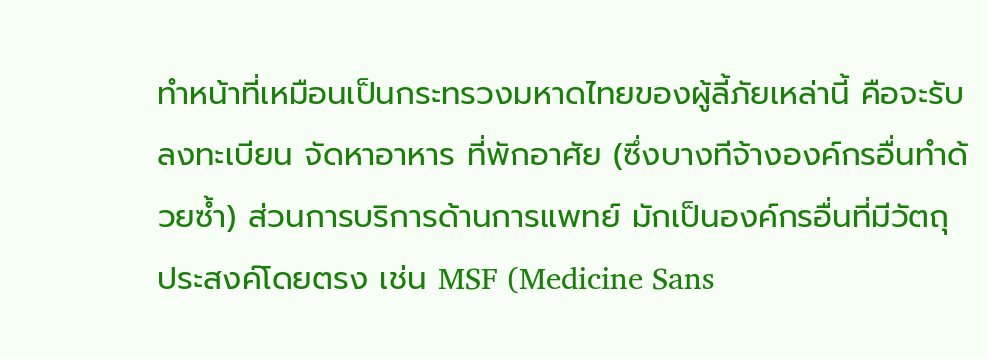ทำหน้าที่เหมือนเป็นกระทรวงมหาดไทยของผู้ลี้ภัยเหล่านี้ คือจะรับลงทะเบียน จัดหาอาหาร ที่พักอาศัย (ซึ่งบางทีจ้างองค์กรอื่นทำด้วยซ้ำ) ส่วนการบริการด้านการแพทย์ มักเป็นองค์กรอื่นที่มีวัตถุประสงค์โดยตรง เช่น MSF (Medicine Sans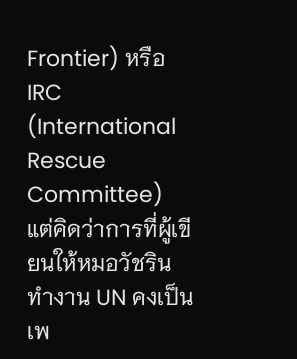Frontier) หรือ IRC (International Rescue Committee)
แต่คิดว่าการที่ผู้เขียนให้หมอวัชรินทำงาน UN คงเป็นเพ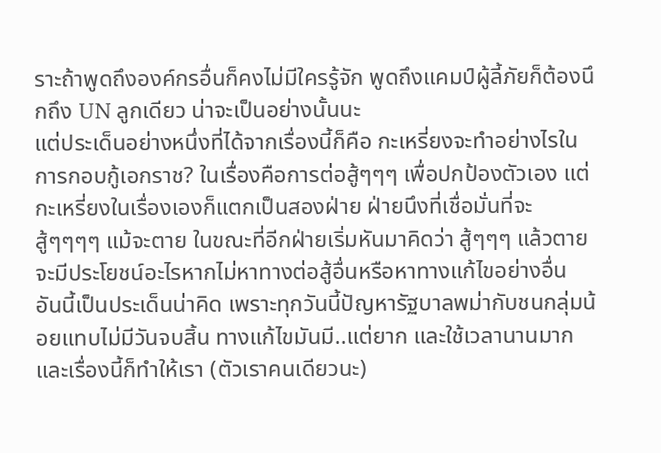ราะถ้าพูดถึงองค์กรอื่นก็คงไม่มีใครรู้จัก พูดถึงแคมป์ผู้ลี้ภัยก็ต้องนึกถึง UN ลูกเดียว น่าจะเป็นอย่างนั้นนะ
แต่ประเด็นอย่างหนึ่งที่ได้จากเรื่องนี้ก็คือ กะเหรี่ยงจะทำอย่างไรในการกอบกู้เอกราช? ในเรื่องคือการต่อสู้ๆๆๆ เพื่อปกป้องตัวเอง แต่กะเหรี่ยงในเรื่องเองก็แตกเป็นสองฝ่าย ฝ่ายนึงที่เชื่อมั่นที่จะสู้ๆๆๆๆ แม้จะตาย ในขณะที่อีกฝ่ายเริ่มหันมาคิดว่า สู้ๆๆๆ แล้วตายจะมีประโยชน์อะไรหากไม่หาทางต่อสู้อื่นหรือหาทางแก้ไขอย่างอื่น อันนี้เป็นประเด็นน่าคิด เพราะทุกวันนี้ปัญหารัฐบาลพม่ากับชนกลุ่มน้อยแทบไม่มีวันจบสิ้น ทางแก้ไขมันมี..แต่ยาก และใช้เวลานานมาก และเรื่องนี้ก็ทำให้เรา (ตัวเราคนเดียวนะ)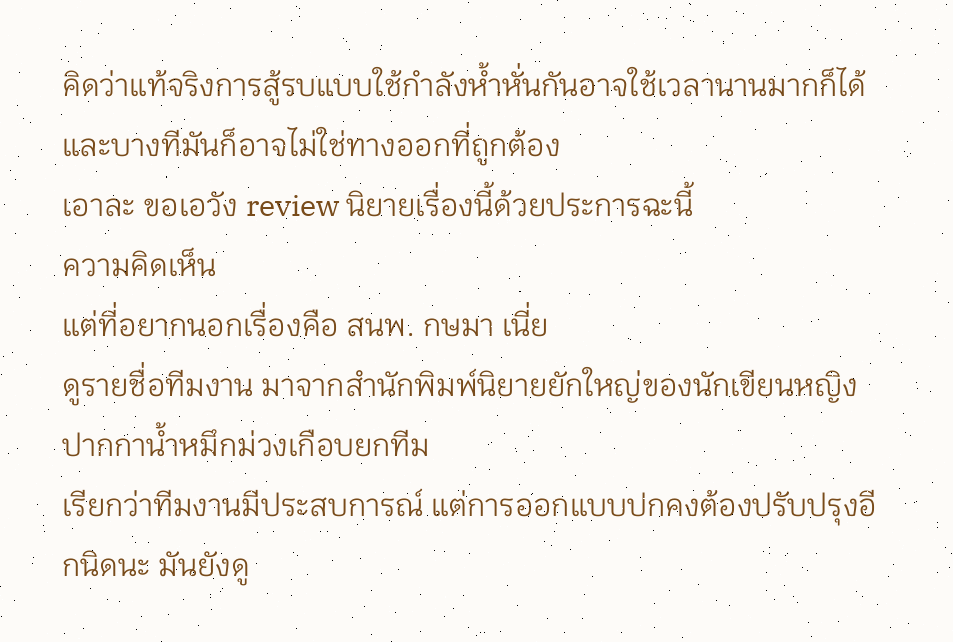คิดว่าแท้จริงการสู้รบแบบใช้กำลังห้ำหั่นกันอาจใช้เวลานานมากก็ได้ และบางทีมันก็อาจไม่ใช่ทางออกที่ถูกต้อง
เอาละ ขอเอวัง review นิยายเรื่องนี้ด้วยประการฉะนี้
ความคิดเห็น
แต่ที่อยากนอกเรื่องคือ สนพ. กษมา เนี่ย
ดูรายชื่อทีมงาน มาจากสำนักพิมพ์นิยายยักใหญ่ของนักเขียนหญิงปากกาน้ำหมึกม่วงเกือบยกทีม
เรียกว่าทีมงานมีประสบการณ์ แต่การออกแบบปกคงต้องปรับปรุงอีกนิดนะ มันยังดู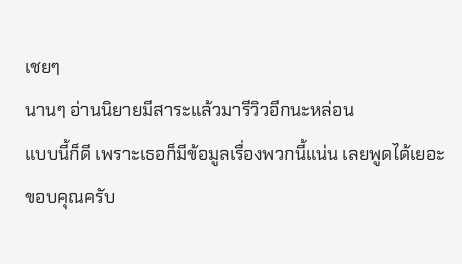เชยๆ
นานๆ อ่านนิยายมีสาระแล้วมารีวิวอีกนะหล่อน
แบบนี้ก็ดี เพราะเธอก็มีข้อมูลเรื่องพวกนี้แน่น เลยพูดได้เยอะ
ขอบคุณครับ